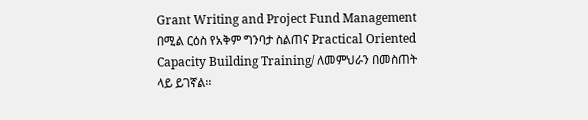Grant Writing and Project Fund Management በሚል ርዕስ የአቅም ግንባታ ስልጠና Practical Oriented Capacity Building Training/ ለመምህራን በመስጠት ላይ ይገኛል፡፡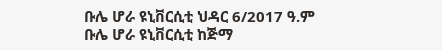ቡሌ ሆራ ዩኒቨርሲቲ ህዳር 6/2017 ዓ.ም
ቡሌ ሆራ ዩኒቨርሲቲ ከጅማ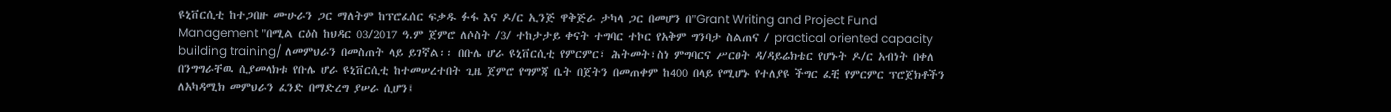ዩኒቨርሲቲ ከተጋበዙ ሙሁራን ጋር ማለትም ከፕሮፈሰር ፍቃዱ ፉፋ እና ዶ/ር ኢንጅ ዋቅጅራ ታካላ ጋር በመሆን በ"Grant Writing and Project Fund Management "በሚል ርዕስ ከህዳር 03/2017 ዓ.ም ጀምሮ ለሶስት /3/ ተከታታይ ቀናት ተግባር ተኮር የአቅም ግንባታ ስልጠና / practical oriented capacity building training/ ለመምህራን በመስጠት ላይ ይገኛል፡፡ በቡሌ ሆራ ዩኒቨርሲቲ የምርምር፣ ሕትመት፣ስነ ምግባርና ሥርፀት ዳ/ዳይሬክቴር የሆኑት ዶ/ር አብነት በቀለ በንግግራቸዉ ሲያመላክቱ የቡሌ ሆራ ዩኒቨርሲቲ ከተመሠረተበት ጊዜ ጀምሮ የግምጃ ቤት በጀትን በመጠቀም ከ400 በላይ የሚሆኑ የተለያዩ ችግር ፈቺ የምርምር ፕሮጀክቶችን ለአካዳሚክ መምህራን ፈንድ በማድረግ ያሠራ ሲሆን፤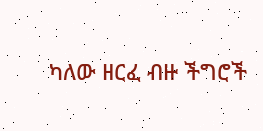ካለው ዘርፈ ብዙ ችግሮች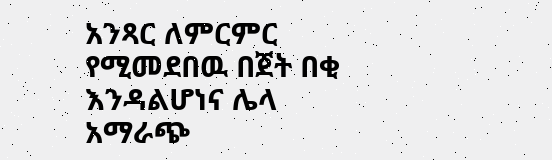አንጻር ለምርምር የሚመደበዉ በጀት በቂ እንዳልሆነና ሌላ አማራጭ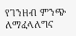የገንዘብ ምንጭ ለማፈላለግና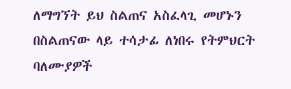ለማግኘት ይህ ስልጠና አስፈላጊ መሆኑን በስልጠናው ላይ ተሳታፊ ለነበሩ የትምህርት ባለሙያዎች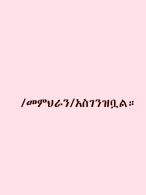/መምህራን/አስገንዝቧል።